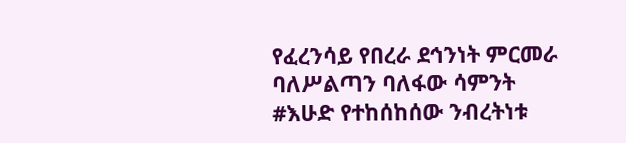የፈረንሳይ የበረራ ደኅንነት ምርመራ ባለሥልጣን ባለፋው ሳምንት #እሁድ የተከሰከሰው ንብረትነቱ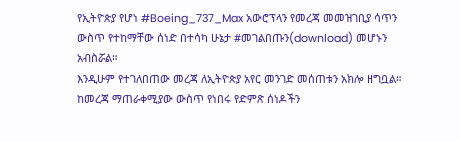የኢትዮጵያ የሆነ #Boeing_737_Max አውሮፕላን የመረጃ መመዝገቢያ ሳጥን ውስጥ የተከማቸው ሰነድ በተሳካ ሁኔታ #መገልበጡን(download) መሆኑን አብስሯል።
እንዲሁም የተገለበጠው መረጃ ለኢትዮጵያ አየር መንገድ መሰጠቱን አክሎ ዘግቧል።
ከመረጃ ማጠራቀሚያው ውስጥ የነበሩ የድምጽ ሰነዶችን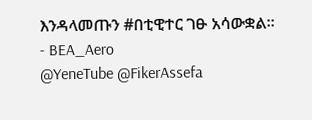እንዳላመጡን #በቲዊተር ገፁ አሳውቋል።
- BEA_Aero
@YeneTube @FikerAssefa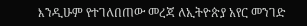እንዲሁም የተገለበጠው መረጃ ለኢትዮጵያ አየር መንገድ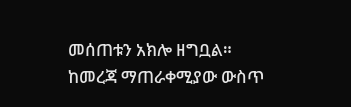መሰጠቱን አክሎ ዘግቧል።
ከመረጃ ማጠራቀሚያው ውስጥ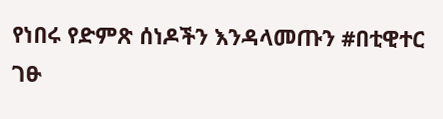የነበሩ የድምጽ ሰነዶችን እንዳላመጡን #በቲዊተር ገፁ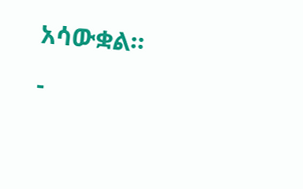አሳውቋል።
-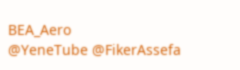BEA_Aero
@YeneTube @FikerAssefa